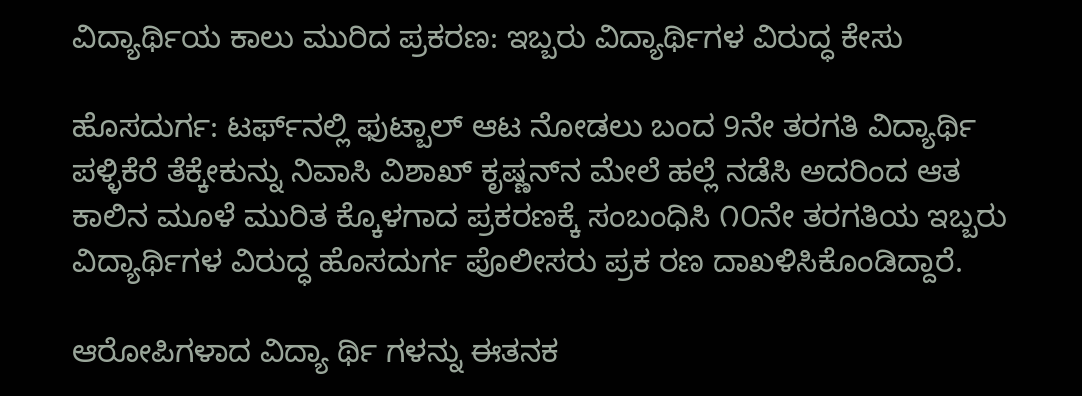ವಿದ್ಯಾರ್ಥಿಯ ಕಾಲು ಮುರಿದ ಪ್ರಕರಣ: ಇಬ್ಬರು ವಿದ್ಯಾರ್ಥಿಗಳ ವಿರುದ್ಧ ಕೇಸು

ಹೊಸದುರ್ಗ: ಟರ್ಫ್‌ನಲ್ಲಿ ಫುಟ್ಬಾಲ್ ಆಟ ನೋಡಲು ಬಂದ 9ನೇ ತರಗತಿ ವಿದ್ಯಾರ್ಥಿ ಪಳ್ಳಿಕೆರೆ ತೆಕ್ಕೇಕುನ್ನು ನಿವಾಸಿ ವಿಶಾಖ್ ಕೃಷ್ಣನ್‌ನ ಮೇಲೆ ಹಲ್ಲೆ ನಡೆಸಿ ಅದರಿಂದ ಆತ ಕಾಲಿನ ಮೂಳೆ ಮುರಿತ ಕ್ಕೊಳಗಾದ ಪ್ರಕರಣಕ್ಕೆ ಸಂಬಂಧಿಸಿ ೧೦ನೇ ತರಗತಿಯ ಇಬ್ಬರು ವಿದ್ಯಾರ್ಥಿಗಳ ವಿರುದ್ಧ ಹೊಸದುರ್ಗ ಪೊಲೀಸರು ಪ್ರಕ ರಣ ದಾಖಳಿಸಿಕೊಂಡಿದ್ದಾರೆ.

ಆರೋಪಿಗಳಾದ ವಿದ್ಯಾ ರ್ಥಿ ಗಳನ್ನು ಈತನಕ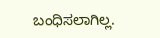ಬಂಧಿಸಲಾಗಿಲ್ಲ.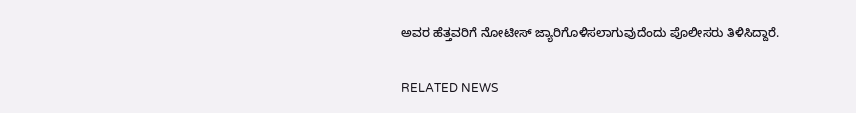ಅವರ ಹೆತ್ತವರಿಗೆ ನೋಟೀಸ್ ಜ್ಯಾರಿಗೊಳಿಸಲಾಗುವುದೆಂದು ಪೊಲೀಸರು ತಿಳಿಸಿದ್ದಾರೆ.

RELATED NEWS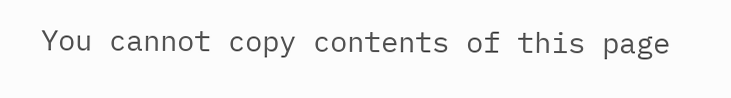You cannot copy contents of this page